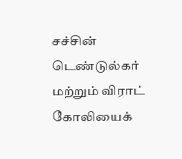சச்சின் டெண்டுல்கர் மற்றும் விராட் கோலியைக்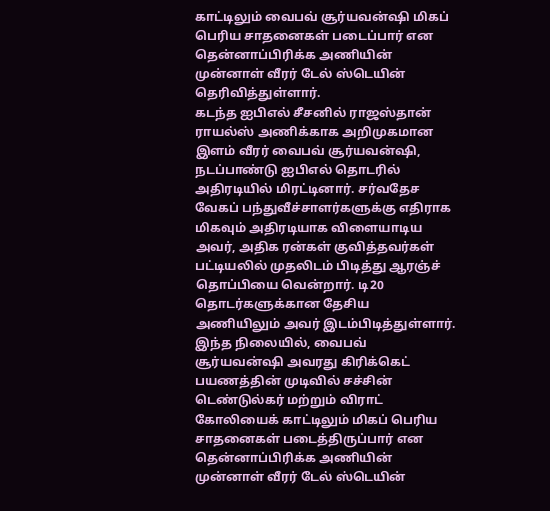காட்டிலும் வைபவ் சூர்யவன்ஷி மிகப் பெரிய சாதனைகள் படைப்பார் என தென்னாப்பிரிக்க அணியின் முன்னாள் வீரர் டேல் ஸ்டெயின் தெரிவித்துள்ளார்.
கடந்த ஐபிஎல் சீசனில் ராஜஸ்தான் ராயல்ஸ் அணிக்காக அறிமுகமான இளம் வீரர் வைபவ் சூர்யவன்ஷி, நடப்பாண்டு ஐபிஎல் தொடரில் அதிரடியில் மிரட்டினார். சர்வதேச வேகப் பந்துவீச்சாளர்களுக்கு எதிராக மிகவும் அதிரடியாக விளையாடிய அவர், அதிக ரன்கள் குவித்தவர்கள் பட்டியலில் முதலிடம் பிடித்து ஆரஞ்ச் தொப்பியை வென்றார். டி20 தொடர்களுக்கான தேசிய அணியிலும் அவர் இடம்பிடித்துள்ளார்.
இந்த நிலையில், வைபவ் சூர்யவன்ஷி அவரது கிரிக்கெட் பயணத்தின் முடிவில் சச்சின் டெண்டுல்கர் மற்றும் விராட் கோலியைக் காட்டிலும் மிகப் பெரிய சாதனைகள் படைத்திருப்பார் என தென்னாப்பிரிக்க அணியின் முன்னாள் வீரர் டேல் ஸ்டெயின்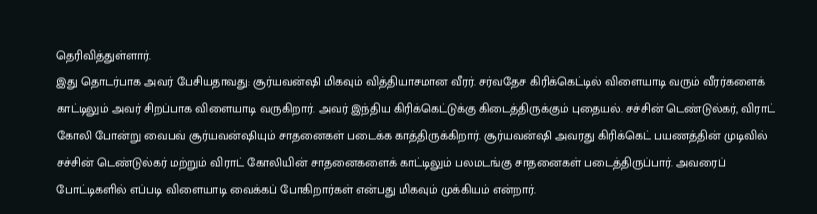தெரிவித்துள்ளார்.
இது தொடர்பாக அவர் பேசியதாவது: சூர்யவன்ஷி மிகவும் வித்தியாசமான வீரர். சர்வதேச கிரிக்கெட்டில் விளையாடி வரும் வீரர்களைக் காட்டிலும் அவர் சிறப்பாக விளையாடி வருகிறார். அவர் இந்திய கிரிக்கெட்டுக்கு கிடைத்திருக்கும் புதையல். சச்சின் டெண்டுல்கர், விராட் கோலி போன்று வைபவ் சூர்யவன்ஷியும் சாதனைகள் படைக்க காத்திருக்கிறார். சூர்யவன்ஷி அவரது கிரிக்கெட் பயணத்தின் முடிவில் சச்சின் டெண்டுல்கர் மற்றும் விராட் கோலியின் சாதனைகளைக் காட்டிலும் பலமடங்கு சாதனைகள் படைத்திருப்பார். அவரைப் போட்டிகளில் எப்படி விளையாடி வைக்கப் போகிறார்கள் என்பது மிகவும் முக்கியம் என்றார்.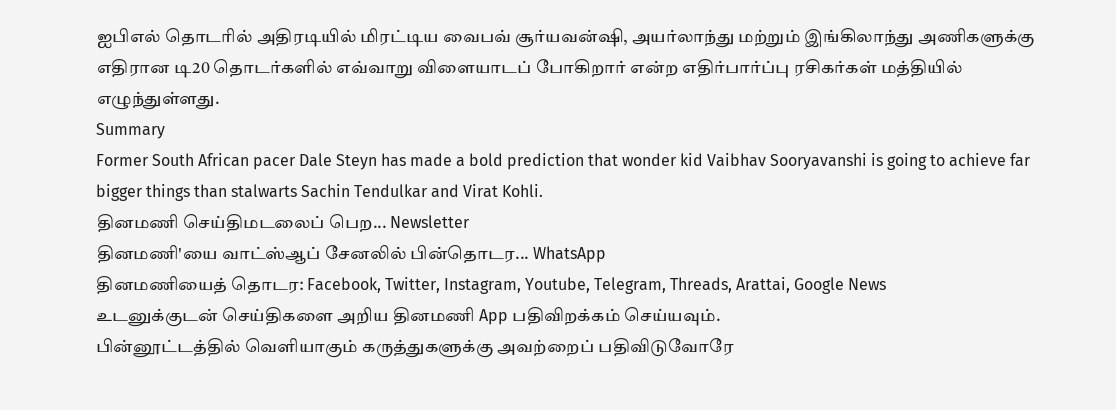ஐபிஎல் தொடரில் அதிரடியில் மிரட்டிய வைபவ் சூர்யவன்ஷி, அயர்லாந்து மற்றும் இங்கிலாந்து அணிகளுக்கு எதிரான டி20 தொடர்களில் எவ்வாறு விளையாடப் போகிறார் என்ற எதிர்பார்ப்பு ரசிகர்கள் மத்தியில் எழுந்துள்ளது.
Summary
Former South African pacer Dale Steyn has made a bold prediction that wonder kid Vaibhav Sooryavanshi is going to achieve far bigger things than stalwarts Sachin Tendulkar and Virat Kohli.
தினமணி செய்திமடலைப் பெற... Newsletter
தினமணி'யை வாட்ஸ்ஆப் சேனலில் பின்தொடர... WhatsApp
தினமணியைத் தொடர: Facebook, Twitter, Instagram, Youtube, Telegram, Threads, Arattai, Google News
உடனுக்குடன் செய்திகளை அறிய தினமணி App பதிவிறக்கம் செய்யவும்.
பின்னூட்டத்தில் வெளியாகும் கருத்துகளுக்கு அவற்றைப் பதிவிடுவோரே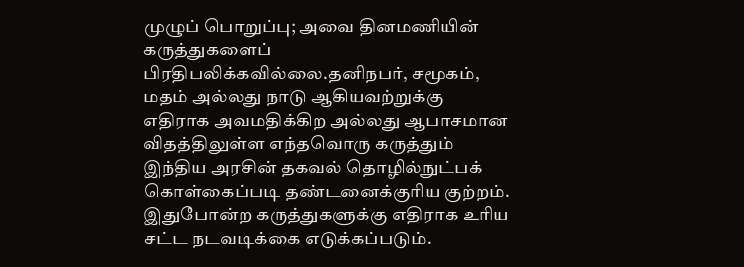முழுப் பொறுப்பு; அவை தினமணியின் கருத்துகளைப் பிரதிபலிக்கவில்லை.தனிநபர், சமூகம், மதம் அல்லது நாடு ஆகியவற்றுக்கு எதிராக அவமதிக்கிற அல்லது ஆபாசமான விதத்திலுள்ள எந்தவொரு கருத்தும் இந்திய அரசின் தகவல் தொழில்நுட்பக் கொள்கைப்படி தண்டனைக்குரிய குற்றம். இதுபோன்ற கருத்துகளுக்கு எதிராக உரிய சட்ட நடவடிக்கை எடுக்கப்படும்.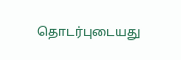தொடர்புடையது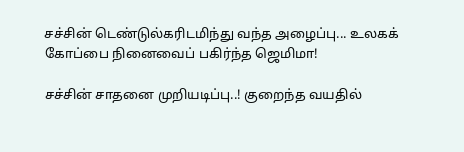சச்சின் டெண்டுல்கரிடமிந்து வந்த அழைப்பு... உலகக் கோப்பை நினைவைப் பகிர்ந்த ஜெமிமா!

சச்சின் சாதனை முறியடிப்பு..! குறைந்த வயதில்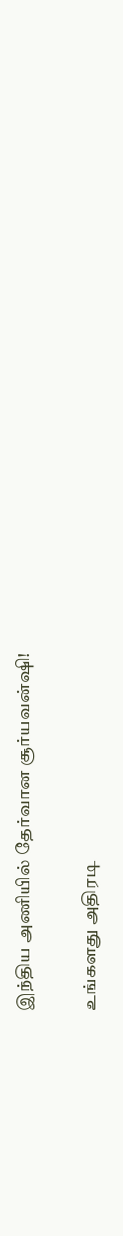இந்திய அணியில் தேர்வான சூர்யவன்ஷி!

உங்களது அதிரடி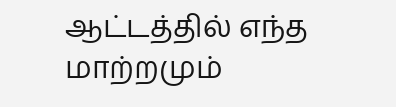ஆட்டத்தில் எந்த மாற்றமும்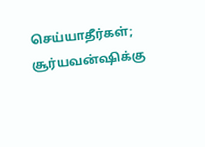செய்யாதீர்கள்; சூர்யவன்ஷிக்கு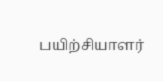பயிற்சியாளர்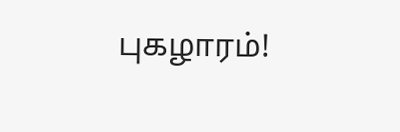புகழாரம்!